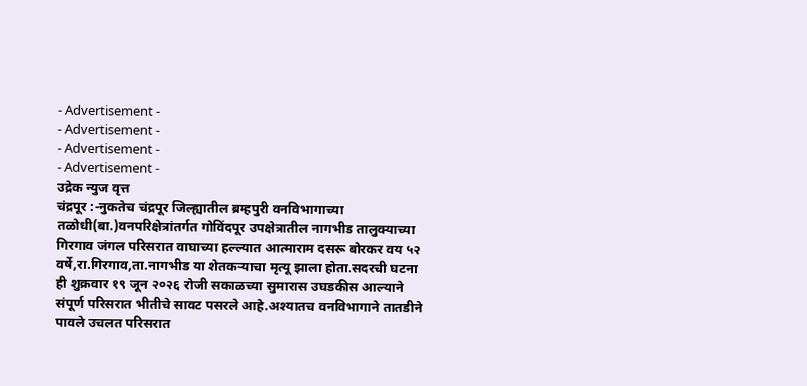- Advertisement -
- Advertisement -
- Advertisement -
- Advertisement -
उद्रेक न्युज वृत्त
चंद्रपूर :-नुकतेच चंद्रपूर जिल्ह्यातील ब्रम्हपुरी वनविभागाच्या तळोधी(बा.)वनपरिक्षेत्रांतर्गत गोविंदपूर उपक्षेत्रातील नागभीड तालुक्याच्या गिरगाव जंगल परिसरात वाघाच्या हल्ल्यात आत्माराम दसरू बोरकर वय ५२ वर्षे,रा.गिरगाव,ता.नागभीड या शेतकऱ्याचा मृत्यू झाला होता.सदरची घटना ही शुक्रवार १९ जून २०२६ रोजी सकाळच्या सुमारास उघडकीस आल्याने संपूर्ण परिसरात भीतीचे सावट पसरले आहे.अश्यातच वनविभागाने तातडीने पावले उचलत परिसरात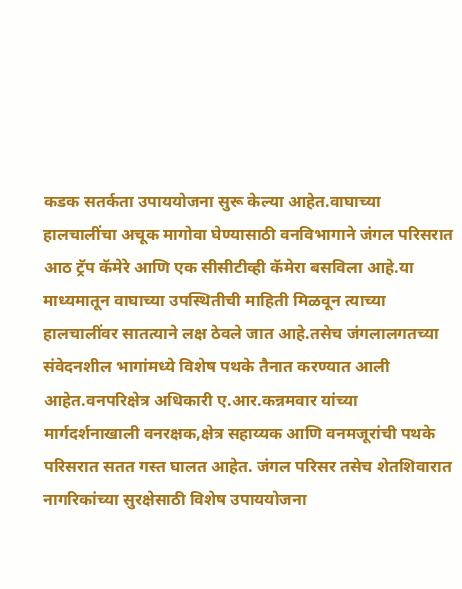कडक सतर्कता उपाययोजना सुरू केल्या आहेत.वाघाच्या हालचालींचा अचूक मागोवा घेण्यासाठी वनविभागाने जंगल परिसरात आठ ट्रॅप कॅमेरे आणि एक सीसीटीव्ही कॅमेरा बसविला आहे.या माध्यमातून वाघाच्या उपस्थितीची माहिती मिळवून त्याच्या हालचालींवर सातत्याने लक्ष ठेवले जात आहे.तसेच जंगलालगतच्या संवेदनशील भागांमध्ये विशेष पथके तैनात करण्यात आली आहेत.वनपरिक्षेत्र अधिकारी ए.आर.कन्नमवार यांच्या मार्गदर्शनाखाली वनरक्षक,क्षेत्र सहाय्यक आणि वनमजूरांची पथके परिसरात सतत गस्त घालत आहेत. जंगल परिसर तसेच शेतशिवारात नागरिकांच्या सुरक्षेसाठी विशेष उपाययोजना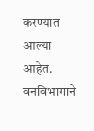करण्यात आल्या आहेत. वनविभागाने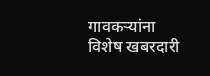गावकऱ्यांना विशेष खबरदारी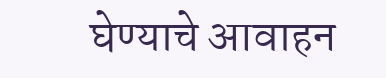घेण्याचे आवाहन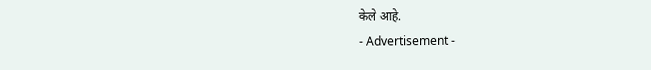केले आहे.
- Advertisement -